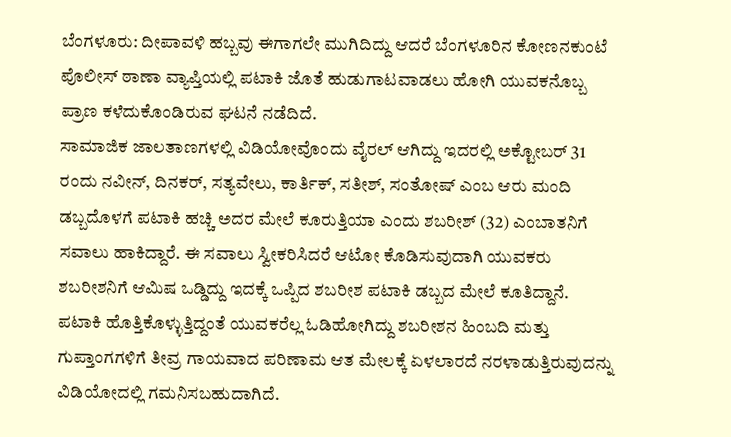ಬೆಂಗಳೂರು: ದೀಪಾವಳಿ ಹಬ್ಬವು ಈಗಾಗಲೇ ಮುಗಿದಿದ್ದು ಆದರೆ ಬೆಂಗಳೂರಿನ ಕೋಣನಕುಂಟೆ ಪೊಲೀಸ್ ಠಾಣಾ ವ್ಯಾಪ್ತಿಯಲ್ಲಿ ಪಟಾಕಿ ಜೊತೆ ಹುಡುಗಾಟವಾಡಲು ಹೋಗಿ ಯುವಕನೊಬ್ಬ ಪ್ರಾಣ ಕಳೆದುಕೊಂಡಿರುವ ಘಟನೆ ನಡೆದಿದೆ.
ಸಾಮಾಜಿಕ ಜಾಲತಾಣಗಳಲ್ಲಿ ವಿಡಿಯೋವೊಂದು ವೈರಲ್ ಆಗಿದ್ದು ಇದರಲ್ಲಿ ಅಕ್ಟೋಬರ್ 31 ರಂದು ನವೀನ್, ದಿನಕರ್, ಸತ್ಯವೇಲು, ಕಾರ್ತಿಕ್, ಸತೀಶ್, ಸಂತೋಷ್ ಎಂಬ ಆರು ಮಂದಿ ಡಬ್ಬದೊಳಗೆ ಪಟಾಕಿ ಹಚ್ಚಿ ಅದರ ಮೇಲೆ ಕೂರುತ್ತಿಯಾ ಎಂದು ಶಬರೀಶ್ (32) ಎಂಬಾತನಿಗೆ ಸವಾಲು ಹಾಕಿದ್ದಾರೆ. ಈ ಸವಾಲು ಸ್ವೀಕರಿಸಿದರೆ ಆಟೋ ಕೊಡಿಸುವುದಾಗಿ ಯುವಕರು ಶಬರೀಶನಿಗೆ ಆಮಿಷ ಒಡ್ಡಿದ್ದು ಇದಕ್ಕೆ ಒಪ್ಪಿದ ಶಬರೀಶ ಪಟಾಕಿ ಡಬ್ಬದ ಮೇಲೆ ಕೂತಿದ್ದಾನೆ. ಪಟಾಕಿ ಹೊತ್ತಿಕೊಳ್ಳುತ್ತಿದ್ದಂತೆ ಯುವಕರೆಲ್ಲ ಓಡಿಹೋಗಿದ್ದು ಶಬರೀಶನ ಹಿಂಬದಿ ಮತ್ತು ಗುಪ್ತಾಂಗಗಳಿಗೆ ತೀವ್ರ ಗಾಯವಾದ ಪರಿಣಾಮ ಆತ ಮೇಲಕ್ಕೆ ಏಳಲಾರದೆ ನರಳಾಡುತ್ತಿರುವುದನ್ನು ವಿಡಿಯೋದಲ್ಲಿ ಗಮನಿಸಬಹುದಾಗಿದೆ.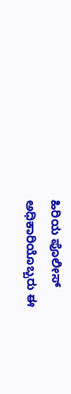ಹಿರಿಯ ಪೊಲೀಸ್ ಅಧಿಕಾರಿಯೊಬ್ಬರು ಈ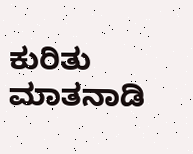ಕುರಿತು ಮಾತನಾಡಿ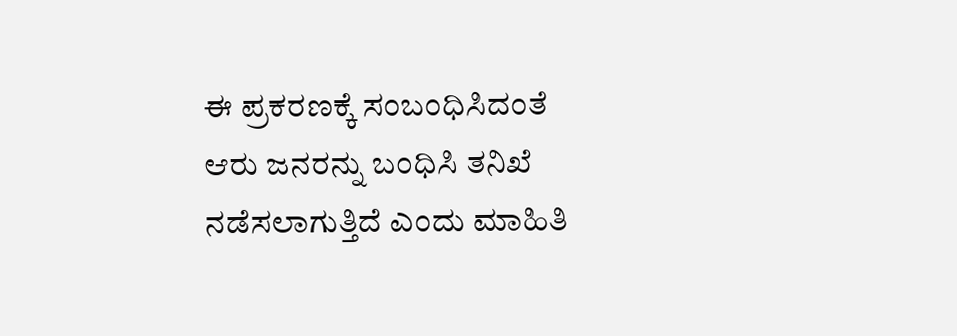ಈ ಪ್ರಕರಣಕ್ಕೆ ಸಂಬಂಧಿಸಿದಂತೆ ಆರು ಜನರನ್ನು ಬಂಧಿಸಿ ತನಿಖೆ ನಡೆಸಲಾಗುತ್ತಿದೆ ಎಂದು ಮಾಹಿತಿ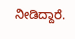ನೀಡಿದ್ದಾರೆ.